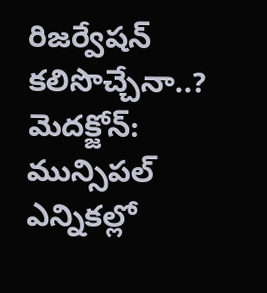రిజర్వేషన్ కలిసొచ్చేనా..?
మెదక్జోన్: మున్సిపల్ ఎన్నికల్లో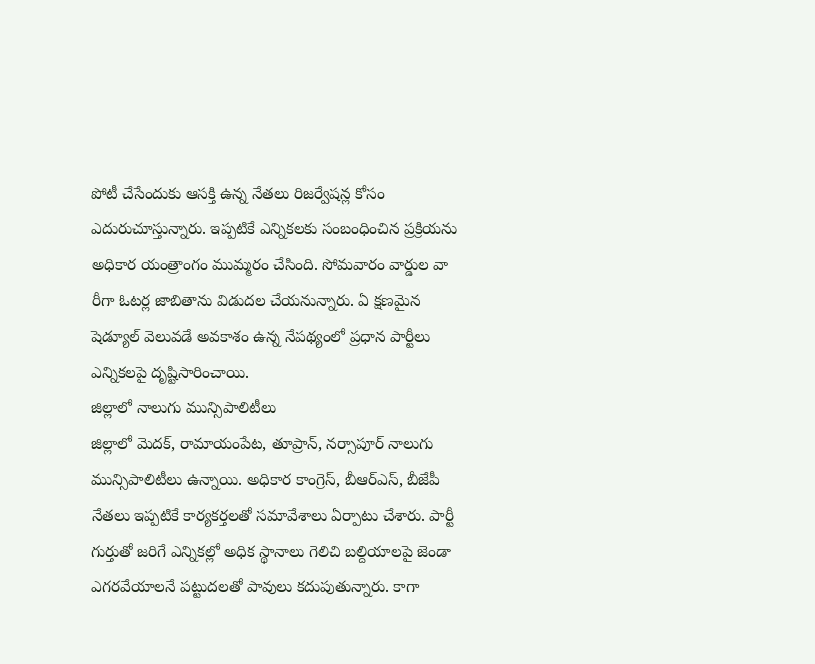పోటీ చేసేందుకు ఆసక్తి ఉన్న నేతలు రిజర్వేషన్ల కోసం ఎదురుచూస్తున్నారు. ఇప్పటికే ఎన్నికలకు సంబంధించిన ప్రక్రియను అధికార యంత్రాంగం ముమ్మరం చేసింది. సోమవారం వార్డుల వా రీగా ఓటర్ల జాబితాను విడుదల చేయనున్నారు. ఏ క్షణమైన షెడ్యూల్ వెలువడే అవకాశం ఉన్న నేపథ్యంలో ప్రధాన పార్టీలు ఎన్నికలపై దృష్టిసారించాయి.
జిల్లాలో నాలుగు మున్సిపాలిటీలు
జిల్లాలో మెదక్, రామాయంపేట, తూప్రాన్, నర్సాపూర్ నాలుగు మున్సిపాలిటీలు ఉన్నాయి. అధికార కాంగ్రెస్, బీఆర్ఎస్, బీజేపీ నేతలు ఇప్పటికే కార్యకర్తలతో సమావేశాలు ఏర్పాటు చేశారు. పార్టీ గుర్తుతో జరిగే ఎన్నికల్లో అధిక స్థానాలు గెలిచి బల్దియాలపై జెండా ఎగరవేయాలనే పట్టుదలతో పావులు కదుపుతున్నారు. కాగా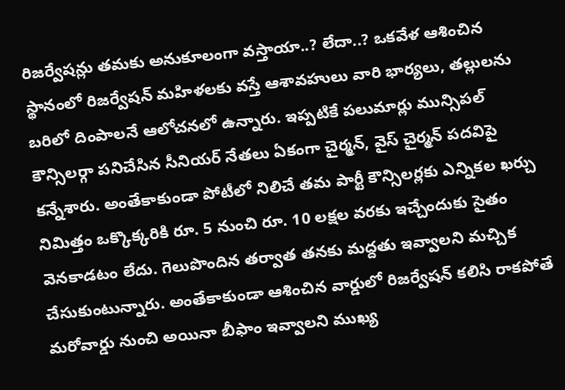రిజర్వేషన్లు తమకు అనుకూలంగా వస్తాయా..? లేదా..? ఒకవేళ ఆశించిన స్థానంలో రిజర్వేషన్ మహిళలకు వస్తే ఆశావహులు వారి భార్యలు, తల్లులను బరిలో దింపాలనే ఆలోచనలో ఉన్నారు. ఇప్పటికే పలుమార్లు మున్సిపల్ కౌన్సిలర్గా పనిచేసిన సీనియర్ నేతలు ఏకంగా చైర్మన్, వైస్ చైర్మన్ పదవిపై కన్నేశారు. అంతేకాకుండా పోటీలో నిలిచే తమ పార్టీ కౌన్సిలర్లకు ఎన్నికల ఖర్చు నిమిత్తం ఒక్కొక్కరికి రూ. 5 నుంచి రూ. 10 లక్షల వరకు ఇచ్చేందుకు సైతం వెనకాడటం లేదు. గెలుపొందిన తర్వాత తనకు మద్దతు ఇవ్వాలని మచ్చిక చేసుకుంటున్నారు. అంతేకాకుండా ఆశించిన వార్డులో రిజర్వేషన్ కలిసి రాకపోతే మరోవార్డు నుంచి అయినా బీఫాం ఇవ్వాలని ముఖ్య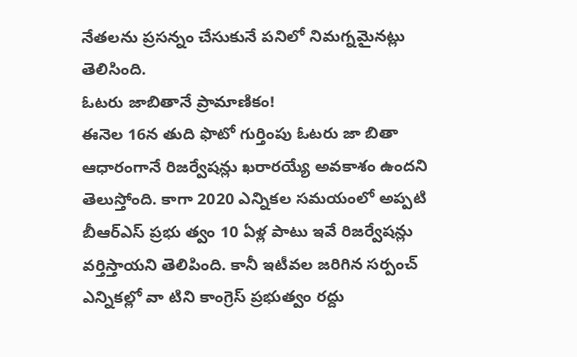నేతలను ప్రసన్నం చేసుకునే పనిలో నిమగ్నమైనట్లు తెలిసింది.
ఓటరు జాబితానే ప్రామాణికం!
ఈనెల 16న తుది ఫొటో గుర్తింపు ఓటరు జా బితా ఆధారంగానే రిజర్వేషన్లు ఖరారయ్యే అవకాశం ఉందని తెలుస్తోంది. కాగా 2020 ఎన్నికల సమయంలో అప్పటి బీఆర్ఎస్ ప్రభు త్వం 10 ఏళ్ల పాటు ఇవే రిజర్వేషన్లు వర్తిస్తాయని తెలిపింది. కానీ ఇటీవల జరిగిన సర్పంచ్ ఎన్నికల్లో వా టిని కాంగ్రెస్ ప్రభుత్వం రద్దు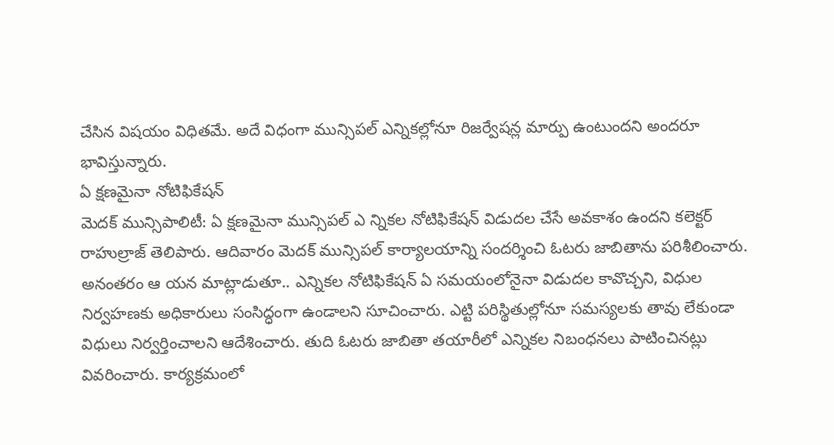చేసిన విషయం విధితమే. అదే విధంగా మున్సిపల్ ఎన్నికల్లోనూ రిజర్వేషన్ల మార్పు ఉంటుందని అందరూ భావిస్తున్నారు.
ఏ క్షణమైనా నోటిఫికేషన్
మెదక్ మున్సిపాలిటీ: ఏ క్షణమైనా మున్సిపల్ ఎ న్నికల నోటిఫికేషన్ విడుదల చేసే అవకాశం ఉందని కలెక్టర్ రాహుల్రాజ్ తెలిపారు. ఆదివారం మెదక్ మున్సిపల్ కార్యాలయాన్ని సందర్శించి ఓటరు జాబితాను పరిశీలించారు. అనంతరం ఆ యన మాట్లాడుతూ.. ఎన్నికల నోటిఫికేషన్ ఏ సమయంలోనైనా విడుదల కావొచ్చని, విధుల నిర్వహణకు అధికారులు సంసిద్ధంగా ఉండాలని సూచించారు. ఎట్టి పరిస్థితుల్లోనూ సమస్యలకు తావు లేకుండా విధులు నిర్వర్తించాలని ఆదేశించారు. తుది ఓటరు జాబితా తయారీలో ఎన్నికల నిబంధనలు పాటించినట్లు వివరించారు. కార్యక్రమంలో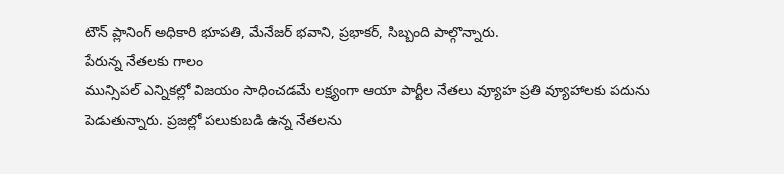టౌన్ ప్లానింగ్ అధికారి భూపతి, మేనేజర్ భవాని, ప్రభాకర్, సిబ్బంది పాల్గొన్నారు.
పేరున్న నేతలకు గాలం
మున్సిపల్ ఎన్నికల్లో విజయం సాధించడమే లక్ష్యంగా ఆయా పార్టీల నేతలు వ్యూహ ప్రతి వ్యూహాలకు పదును పెడుతున్నారు. ప్రజల్లో పలుకుబడి ఉన్న నేతలను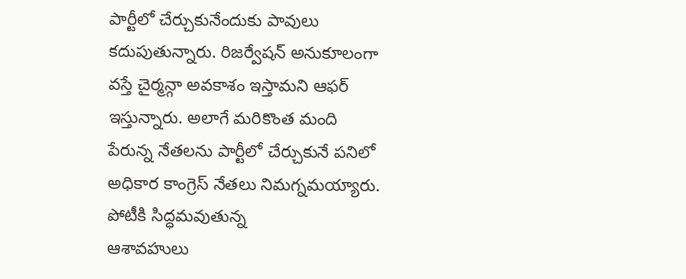పార్టీలో చేర్చుకునేందుకు పావులు కదుపుతున్నారు. రిజర్వేషన్ అనుకూలంగా వస్తే చైర్మన్గా అవకాశం ఇస్తామని ఆఫర్ ఇస్తున్నారు. అలాగే మరికొంత మంది పేరున్న నేతలను పార్టీలో చేర్చుకునే పనిలో అధికార కాంగ్రెస్ నేతలు నిమగ్నమయ్యారు.
పోటీకి సిద్ధమవుతున్న
ఆశావహులు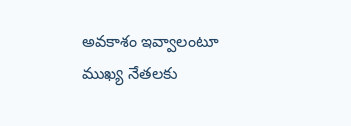అవకాశం ఇవ్వాలంటూ
ముఖ్య నేతలకు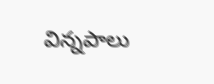విన్నపాలు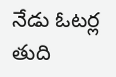నేడు ఓటర్ల
తుది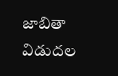జాబితా విడుదల